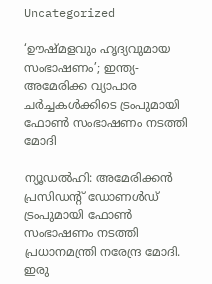Uncategorized

‘ഊഷ്മളവും ഹൃദ്യവുമായ സംഭാഷണം’; ഇന്ത്യ- അമേരിക്ക വ്യാപാര ചർച്ചകൾക്കിടെ ട്രംപുമായി ഫോൺ സംഭാഷണം നടത്തി മോദി

ന്യൂഡല്‍ഹി: അമേരിക്കന്‍ പ്രസിഡന്റ് ഡോണള്‍ഡ് ട്രംപുമായി ഫോണ്‍ സംഭാഷണം നടത്തി പ്രധാനമന്ത്രി നരേന്ദ്ര മോദി. ഇരു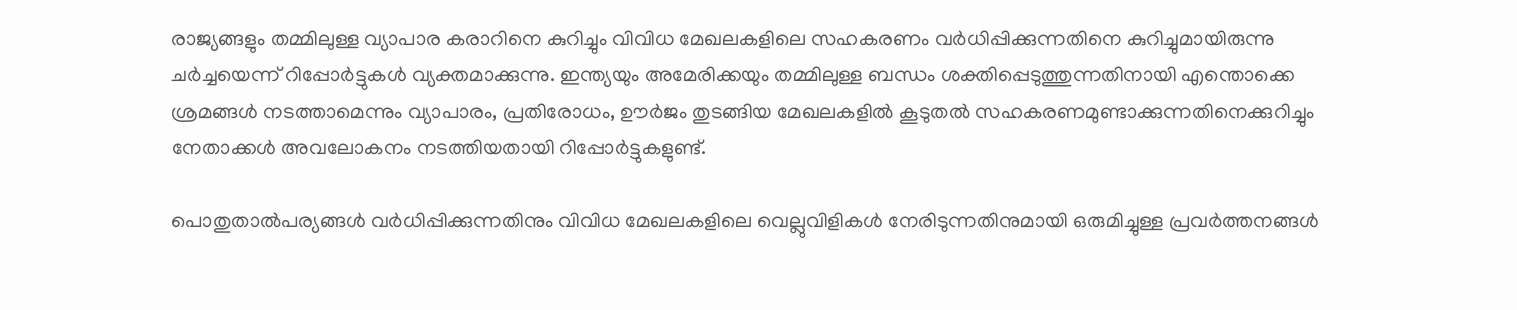രാജ്യങ്ങളും തമ്മിലുള്ള വ്യാപാര കരാറിനെ കുറിച്ചും വിവിധ മേഖലകളിലെ സഹകരണം വര്‍ധിപ്പിക്കുന്നതിനെ കുറിച്ചുമായിരുന്നു ചര്‍ച്ചയെന്ന് റിപ്പോര്‍ട്ടുകള്‍ വ്യക്തമാക്കുന്നു. ഇന്ത്യയും അമേരിക്കയും തമ്മിലുള്ള ബന്ധം ശക്തിപ്പെടുത്തുന്നതിനായി എന്തൊക്കെ ശ്രമങ്ങള്‍ നടത്താമെന്നും വ്യാപാരം, പ്രതിരോധം, ഊര്‍ജം തുടങ്ങിയ മേഖലകളില്‍ കൂടുതല്‍ സഹകരണമുണ്ടാക്കുന്നതിനെക്കുറിച്ചും നേതാക്കള്‍ അവലോകനം നടത്തിയതായി റിപ്പോര്‍ട്ടുകളുണ്ട്.

പൊതുതാല്‍പര്യങ്ങള്‍ വര്‍ധിപ്പിക്കുന്നതിനും വിവിധ മേഖലകളിലെ വെല്ലുവിളികള്‍ നേരിടുന്നതിനുമായി ഒരുമിച്ചുള്ള പ്രവര്‍ത്തനങ്ങള്‍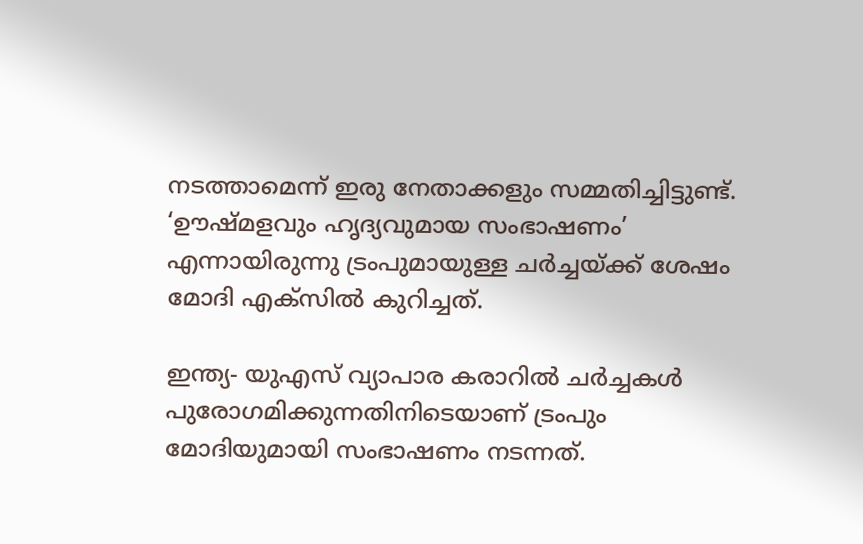നടത്താമെന്ന് ഇരു നേതാക്കളും സമ്മതിച്ചിട്ടുണ്ട്. ‘ഊഷ്മളവും ഹൃദ്യവുമായ സംഭാഷണം’ എന്നായിരുന്നു ട്രംപുമായുള്ള ചര്‍ച്ചയ്ക്ക് ശേഷം മോദി എക്‌സില്‍ കുറിച്ചത്.

ഇന്ത്യ- യുഎസ് വ്യാപാര കരാറില്‍ ചര്‍ച്ചകള്‍ പുരോഗമിക്കുന്നതിനിടെയാണ് ട്രംപും മോദിയുമായി സംഭാഷണം നടന്നത്.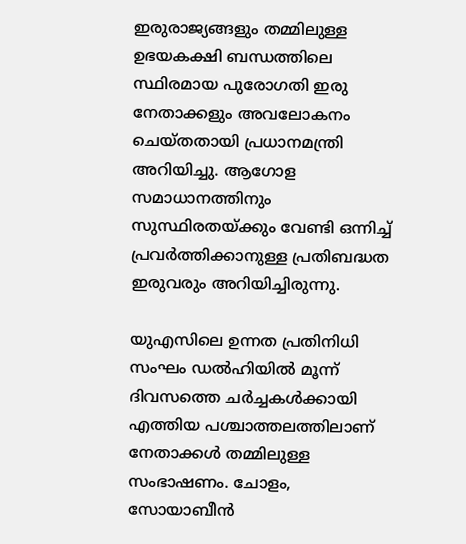ഇരുരാജ്യങ്ങളും തമ്മിലുള്ള ഉഭയകക്ഷി ബന്ധത്തിലെ സ്ഥിരമായ പുരോഗതി ഇരു നേതാക്കളും അവലോകനം ചെയ്തതായി പ്രധാനമന്ത്രി അറിയിച്ചു. ആഗോള സമാധാനത്തിനും സുസ്ഥിരതയ്ക്കും വേണ്ടി ഒന്നിച്ച് പ്രവര്‍ത്തിക്കാനുള്ള പ്രതിബദ്ധത ഇരുവരും അറിയിച്ചിരുന്നു.

യുഎസിലെ ഉന്നത പ്രതിനിധി സംഘം ഡല്‍ഹിയില്‍ മൂന്ന് ദിവസത്തെ ചര്‍ച്ചകള്‍ക്കായി എത്തിയ പശ്ചാത്തലത്തിലാണ് നേതാക്കള്‍ തമ്മിലുള്ള സംഭാഷണം. ചോളം, സോയാബീന്‍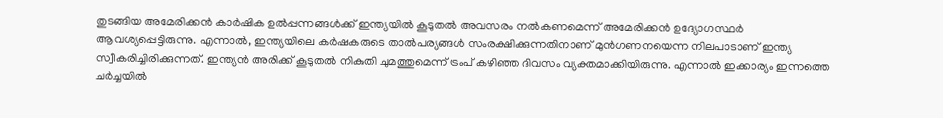തുടങ്ങിയ അമേരിക്കന്‍ കാര്‍ഷിക ഉല്‍പ്പന്നങ്ങള്‍ക്ക് ഇന്ത്യയില്‍ കൂടുതല്‍ അവസരം നല്‍കണമെന്ന് അമേരിക്കന്‍ ഉദ്യോഗസ്ഥര്‍ ആവശ്യപ്പെട്ടിരുന്നു. എന്നാല്‍, ഇന്ത്യയിലെ കര്‍ഷകരുടെ താല്‍പര്യങ്ങള്‍ സംരക്ഷിക്കുന്നതിനാണ് മുന്‍ഗണനയെന്ന നിലപാടാണ് ഇന്ത്യ സ്വീകരിച്ചിരിക്കുന്നത്. ഇന്ത്യന്‍ അരിക്ക് കൂടുതല്‍ നികുതി ചുമത്തുമെന്ന് ട്രംപ് കഴിഞ്ഞ ദിവസം വ്യക്തമാക്കിയിരുന്നു. എന്നാല്‍ ഇക്കാര്യം ഇന്നത്തെ ചര്‍ച്ചയില്‍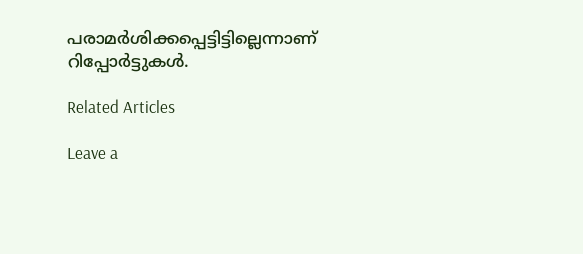പരാമര്‍ശിക്കപ്പെട്ടിട്ടില്ലെന്നാണ് റിപ്പോര്‍ട്ടുകള്‍.

Related Articles

Leave a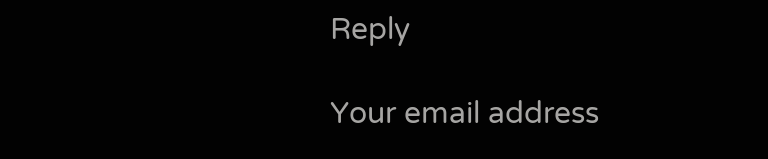Reply

Your email address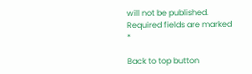will not be published. Required fields are marked *

Back to top button